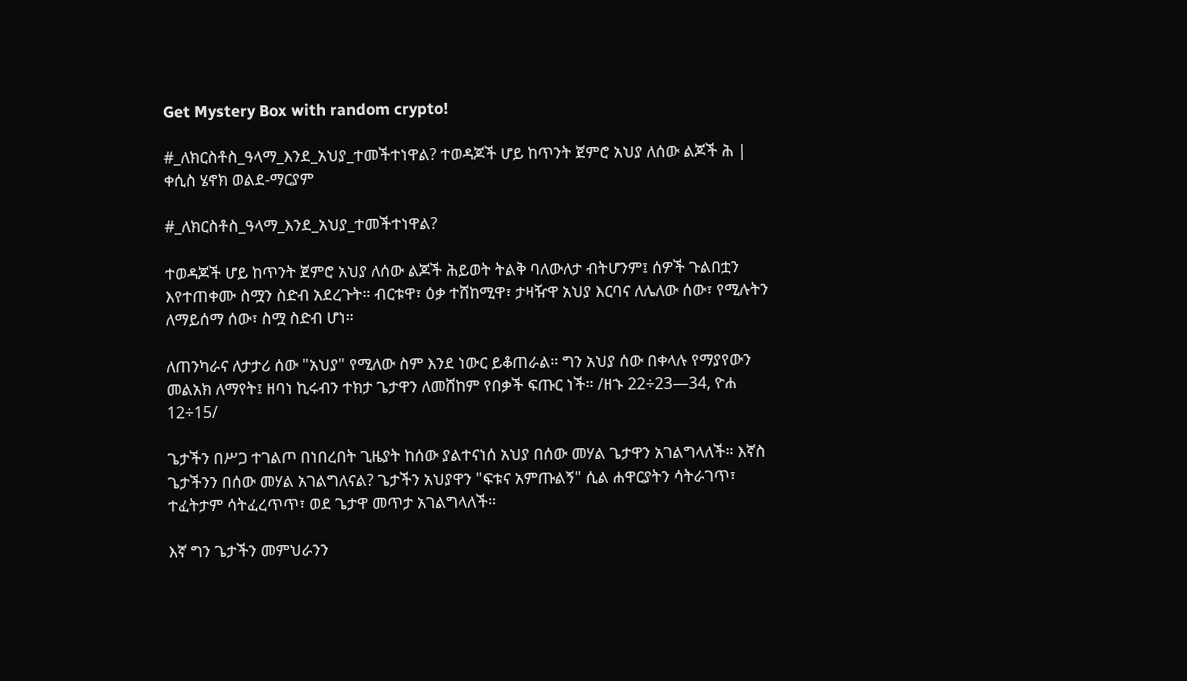Get Mystery Box with random crypto!

#_ለክርስቶስ_ዓላማ_እንደ_አህያ_ተመችተነዋል? ተወዳጆች ሆይ ከጥንት ጀምሮ አህያ ለሰው ልጆች ሕ | ቀሲስ ሄኖክ ወልደ-ማርያም

#_ለክርስቶስ_ዓላማ_እንደ_አህያ_ተመችተነዋል?

ተወዳጆች ሆይ ከጥንት ጀምሮ አህያ ለሰው ልጆች ሕይወት ትልቅ ባለውለታ ብትሆንም፤ ሰዎች ጉልበቷን እየተጠቀሙ ስሟን ስድብ አደረጉት። ብርቱዋ፣ ዕቃ ተሸከሚዋ፣ ታዛዥዋ አህያ እርባና ለሌለው ሰው፣ የሚሉትን ለማይሰማ ሰው፣ ስሟ ስድብ ሆነ።

ለጠንካራና ለታታሪ ሰው "አህያ" የሚለው ስም እንደ ነውር ይቆጠራል። ግን አህያ ሰው በቀላሉ የማያየውን መልአክ ለማየት፤ ዘባነ ኪሩብን ተክታ ጌታዋን ለመሸከም የበቃች ፍጡር ነች። /ዘኁ 22÷23—34, ዮሐ 12÷15/

ጌታችን በሥጋ ተገልጦ በነበረበት ጊዜያት ከሰው ያልተናነሰ አህያ በሰው መሃል ጌታዋን አገልግላለች። እኛስ ጌታችንን በሰው መሃል አገልግለናል? ጌታችን አህያዋን "ፍቱና አምጡልኝ" ሲል ሐዋርያትን ሳትራገጥ፣ ተፈትታም ሳትፈረጥጥ፣ ወደ ጌታዋ መጥታ አገልግላለች።

እኛ ግን ጌታችን መምህራንን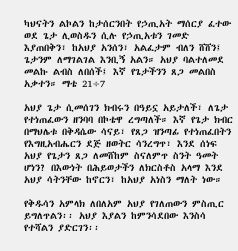ካህናትን ልኮልን ከታሰርንበት የኃጢአት ማሰርያ ፈተው ወደ ጌታ ሊወስዱን ሲሉ የኃጢአቱን ገመድ እያጠበቅን፣ ከአህያ አንሰን፣ አልፈታም ብለን ሸሸን፤ ጌታንም ለማገልገል እንቢኝ አልን። አህያ ባልተለመደ መልኩ ልብስ ለበሰች፤ እኛ የጌታችንን ጸጋ መልበስ አቃተን። ማቴ 21÷7

አህያ ጌታ ሲመሰገን ክብሩን በዓይኗ አይታለች፣ ለጌታ የተነጠፈውን ዘንባባ በኮቴዋ ረግጣለች። እኛ የጌታ ክብር በማህሌቱ በቅዳሴው ሳናይ፣ የጸጋ ዝንጣፊ የተነጠፈበትን የእግዚአብሔርን ደጅ ዘወትር ሳንረግጥ፣ እንደ ሰነፍ አህያ የጌታን ጸጋ ለመሸከም ስናለምጥ ስንት ዓመት ሆነን? በእውነት በሕይወታችን ለክርስቶስ አላማ እንደ አህያ ሳትንቸው ከኖርን፣ ከአህያ አነስን ማለት ነው።

የቅዱሳን አምላክ ለበለአም አህያ የገለጠውን ምስጢር ይግለጥልን፡፡ አህያ እያልን ከምንሳደበው እንስሳ የተሻልን ያድርገን፡፡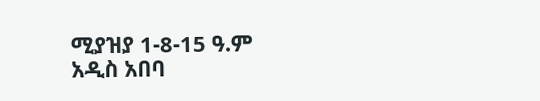ሚያዝያ 1-8-15 ዓ.ም
አዲስ አበባ